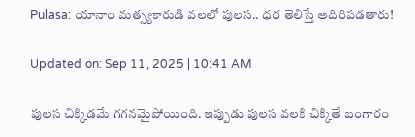Pulasa: యానాం మత్స్యకారుడి వలలో పులస.. ధర తెలిస్తే అదిరిపడతారు!

Updated on: Sep 11, 2025 | 10:41 AM

పులస చిక్కిడమే గగనమైపోయింది. ఇప్పుడు పులస వలకి చిక్కితే బంగారం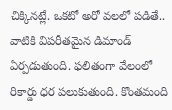చిక్కినట్లే. ఒకటో అరో వలలో పడితే.. వాటికి విపరీతమైన డిమాండ్ ఏర్పడుతుంది. ఫలితంగా వేలంలో రికార్డు ధర పలుకుతుంది. కొంతమంది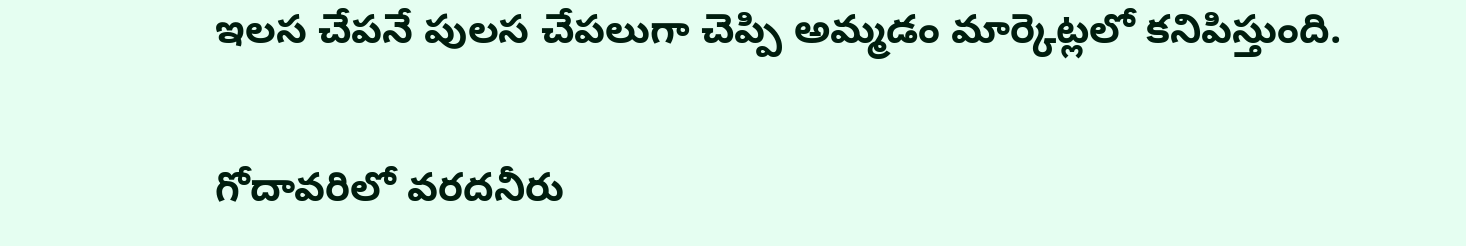ఇలస చేపనే పులస చేపలుగా చెప్పి అమ్మడం మార్కెట్లలో కనిపిస్తుంది.

గోదావరిలో వరదనీరు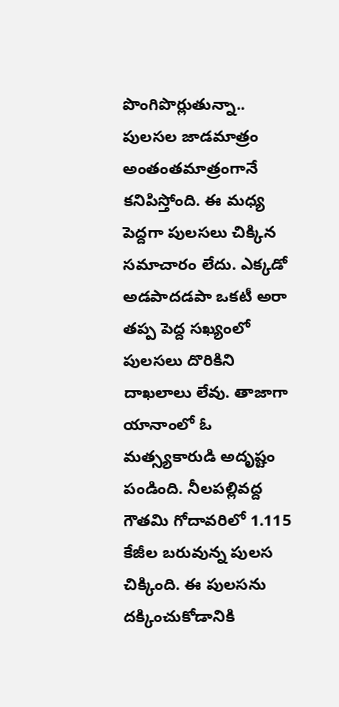పొంగిపొర్లుతున్నా.. పులసల జాడమాత్రం అంతంతమాత్రంగానే కనిపిస్తోంది. ఈ మధ్య పెద్దగా పులసలు చిక్కిన సమాచారం లేదు. ఎక్కడో అడపాదడపా ఒకటీ అరా తప్ప పెద్ద సఖ్యంలో పులసలు దొరికిని దాఖలాలు లేవు. తాజాగా యానాంలో ఓ మత్స్యకారుడి అదృష్టం పండింది. నీలపల్లివద్ద గౌతమి గోదావరిలో 1.115 కేజీల బరువున్న పులస చిక్కింది. ఈ పులసను దక్కించుకోడానికి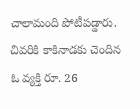చాలామంది పోటీపడ్డారు. చివరికి కాకినాడకు చెందిన ఓ వ్యక్తి రూ. 26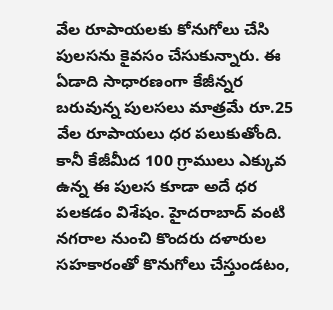వేల రూపాయలకు కోనుగోలు చేసి పులసను కైవసం చేసుకున్నారు. ఈ ఏడాది సాధారణంగా కేజీన్నర బరువున్న పులసలు మాత్రమే రూ.25 వేల రూపాయలు ధర పలుకుతోంది. కానీ కేజీమీద 100 గ్రాములు ఎక్కువ ఉన్న ఈ పులస కూడా అదే ధర పలకడం విశేషం. హైదరాబాద్ వంటి నగరాల నుంచి కొందరు దళారుల సహకారంతో కొనుగోలు చేస్తుండటం,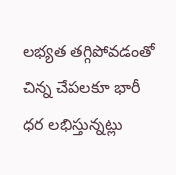లభ్యత తగ్గిపోవడంతో చిన్న చేపలకూ భారీ ధర లభిస్తున్నట్లు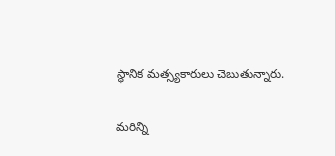స్థానిక మత్స్యకారులు చెబుతున్నారు.

మరిన్ని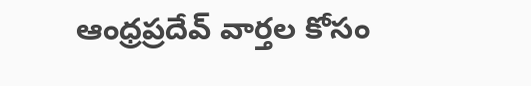ఆంధ్రప్రదేవ్ వార్తల కోసం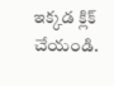ఇక్కడ క్లిక్ చేయండి.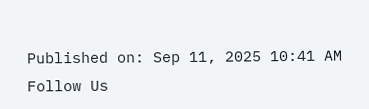Published on: Sep 11, 2025 10:41 AM
Follow Us